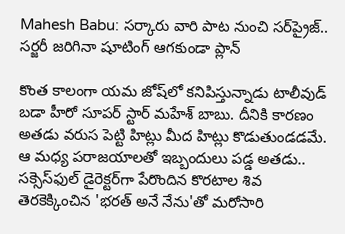Mahesh Babu: సర్కారు వారి పాట నుంచి సర్‌ప్రైజ్.. సర్జరీ జరిగినా షూటింగ్ ఆగకుండా ప్లాన్

కొంత కాలంగా యమ జోష్‌లో కనిపిస్తున్నాడు టాలీవుడ్ బడా హీరో సూపర్ స్టార్ మహేశ్ బాబు. దీనికి కారణం అతడు వరుస పెట్టి హిట్లు మీద హిట్లు కొడుతుండడమే. ఆ మధ్య పరాజయాలతో ఇబ్బందులు పడ్డ అతడు.. సక్సెస్‌ఫుల్ డైరెక్టర్‌గా పేరొందిన కొరటాల శివ తెరకెక్కించిన 'భరత్ అనే నేను'తో మరోసారి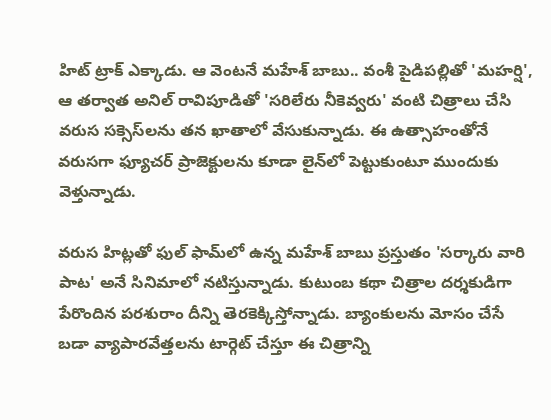హిట్ ట్రాక్ ఎక్కాడు. ఆ వెంటనే మహేశ్ బాబు.. వంశీ పైడిపల్లితో 'మహర్షి', ఆ తర్వాత అనిల్ రావిపూడితో 'సరిలేరు నీకెవ్వరు' వంటి చిత్రాలు చేసి వరుస సక్సెస్‌లను తన ఖాతాలో వేసుకున్నాడు. ఈ ఉత్సాహంతోనే వరుసగా ఫ్యూచర్ ప్రాజెక్టులను కూడా లైన్‌లో పెట్టుకుంటూ ముందుకు వెళ్తున్నాడు.

వరుస హిట్లతో ఫుల్ ఫామ్‌లో ఉన్న మహేశ్ బాబు ప్రస్తుతం 'సర్కారు వారి పాట' అనే సినిమాలో నటిస్తున్నాడు. కుటుంబ కథా చిత్రాల దర్శకుడిగా పేరొందిన పరశురాం దీన్ని తెరకెక్కిస్తోన్నాడు. బ్యాంకులను మోసం చేసే బడా వ్యాపారవేత్తలను టార్గెట్ చేస్తూ ఈ చిత్రాన్ని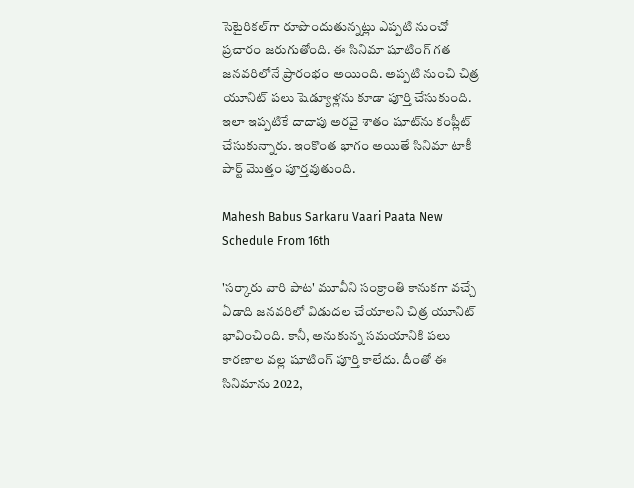సెటైరికల్‌గా రూపొందుతున్నట్లు ఎప్పటి నుంచో ప్రచారం జరుగుతోంది. ఈ సినిమా షూటింగ్ గత జనవరిలోనే ప్రారంభం అయింది. అప్పటి నుంచి చిత్ర యూనిట్ పలు షెడ్యూళ్లను కూడా పూర్తి చేసుకుంది. ఇలా ఇప్పటికే దాదాపు అరవై శాతం షూట్‌ను కంప్లీట్ చేసుకున్నారు. ఇంకొంత భాగం అయితే సినిమా టాకీ పార్ట్ మొత్తం పూర్తవుతుంది.

Mahesh Babus Sarkaru Vaari Paata New Schedule From 16th

'సర్కారు వారి పాట' మూవీని సంక్రాంతి కానుకగా వచ్చే ఏడాది జనవరిలో విడుదల చేయాలని చిత్ర యూనిట్ భావించింది. కానీ, అనుకున్న సమయానికి పలు కారణాల వల్ల షూటింగ్ పూర్తి కాలేదు. దీంతో ఈ సినిమాను 2022,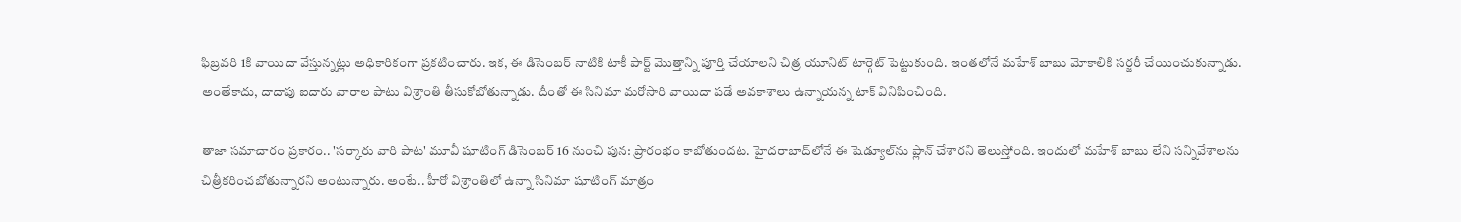ఫిబ్రవరి 1కి వాయిదా వేస్తున్నట్లు అధికారికంగా ప్రకటించారు. ఇక, ఈ డిసెంబర్ నాటికి టాకీ పార్ట్ మొత్తాన్ని పూర్తి చేయాలని చిత్ర యూనిట్ టార్గెట్ పెట్టుకుంది. ఇంతలోనే మహేశ్ బాబు మోకాలికి సర్జరీ చేయించుకున్నాడు. అంతేకాదు, దాదాపు ఐదారు వారాల పాటు విశ్రాంతి తీసుకోబోతున్నాడు. దీంతో ఈ సినిమా మరోసారి వాయిదా పడే అవకాశాలు ఉన్నాయన్న టాక్ వినిపించింది.

తాజా సమాచారం ప్రకారం.. 'సర్కారు వారి పాట' మూవీ షూటింగ్ డిసెంబర్ 16 నుంచి పున: ప్రారంభం కాబోతుందట. హైదరాబాద్‌లోనే ఈ షెడ్యూల్‌ను ప్లాన్ చేశారని తెలుస్తోంది. ఇందులో మహేశ్ బాబు లేని సన్నివేశాలను చిత్రీకరించబోతున్నారని అంటున్నారు. అంటే.. హీరో విశ్రాంతిలో ఉన్నా సినిమా షూటింగ్ మాత్రం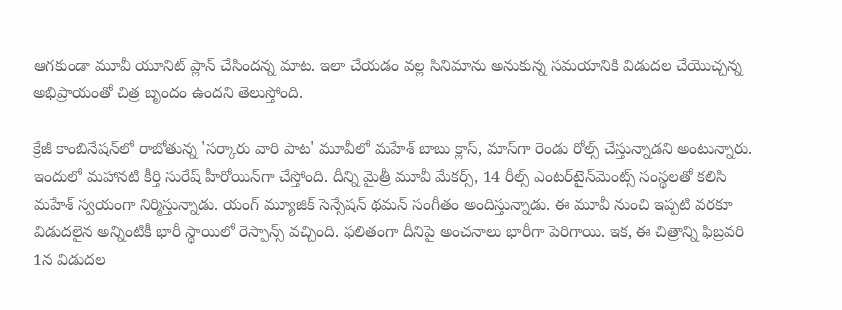ఆగకుండా మూవీ యూనిట్ ప్లాన్ చేసిందన్న మాట. ఇలా చేయడం వల్ల సినిమాను అనుకున్న సమయానికి విడుదల చేయొచ్చన్న అభిప్రాయంతో చిత్ర బృందం ఉందని తెలుస్తోంది.

క్రేజీ కాంబినేషన్‌లో రాబోతున్న 'సర్కారు వారి పాట' మూవీలో మహేశ్ బాబు క్లాస్, మాస్‌గా రెండు రోల్స్ చేస్తున్నాడని అంటున్నారు. ఇందులో మహానటి కీర్తి సురేష్ హీరోయిన్‌గా చేస్తోంది. దీన్ని మైత్రీ మూవీ మేకర్స్, 14 రీల్స్ ఎంటర్‌టైన్‌మెంట్స్ సంస్థలతో కలిసి మహేశ్ స్వయంగా నిర్మిస్తున్నాడు. యంగ్ మ్యూజిక్ సెన్సేషన్ థమన్ సంగీతం అందిస్తున్నాడు. ఈ మూవీ నుంచి ఇప్పటి వరకూ విడుదలైన అన్నింటికీ భారీ స్థాయిలో రెస్పాన్స్ వచ్చింది. ఫలితంగా దీనిపై అంచనాలు భారీగా పెరిగాయి. ఇక, ఈ చిత్రాన్ని ఫిబ్రవరి 1న విడుదల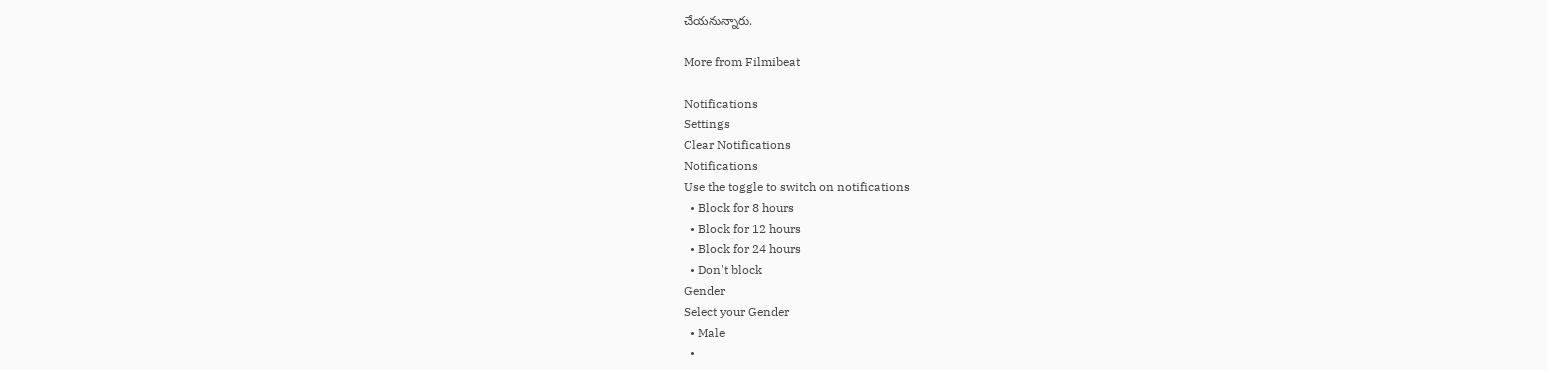చేయనున్నారు.

More from Filmibeat

Notifications
Settings
Clear Notifications
Notifications
Use the toggle to switch on notifications
  • Block for 8 hours
  • Block for 12 hours
  • Block for 24 hours
  • Don't block
Gender
Select your Gender
  • Male
  •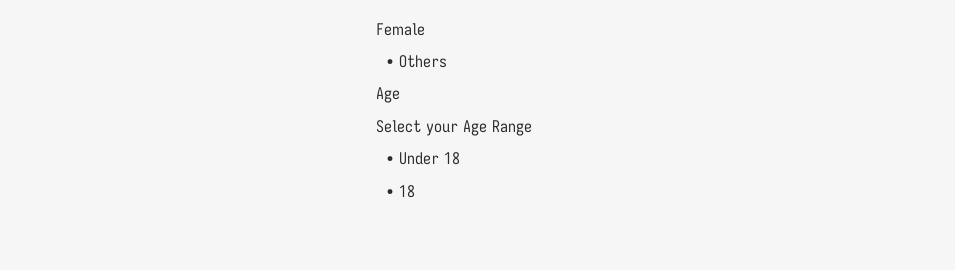Female
  • Others
Age
Select your Age Range
  • Under 18
  • 18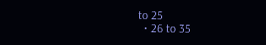to 25
  • 26 to 35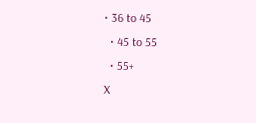• 36 to 45
  • 45 to 55
  • 55+
X